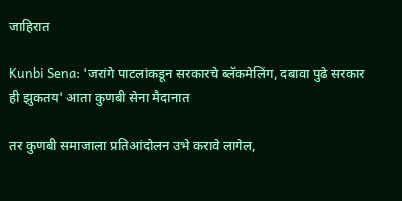जाहिरात

Kunbi Sena: 'जरांगे पाटलांकडून सरकारचे ब्लॅकमेलिंग, दबावा पुढे सरकार ही झुकतय' आता कुणबी सेना मैदानात

तर कुणबी समाजाला प्रतिआंदोलन उभे करावे लागेल,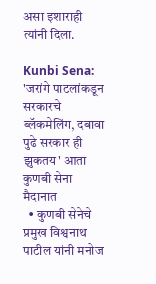असा इशाराही त्यांनी दिला.

Kunbi Sena: 'जरांगे पाटलांकडून सरकारचे ब्लॅकमेलिंग, दबावा पुढे सरकार ही झुकतय' आता कुणबी सेना मैदानात
  • कुणबी सेनेचे प्रमुख विश्वनाथ पाटील यांनी मनोज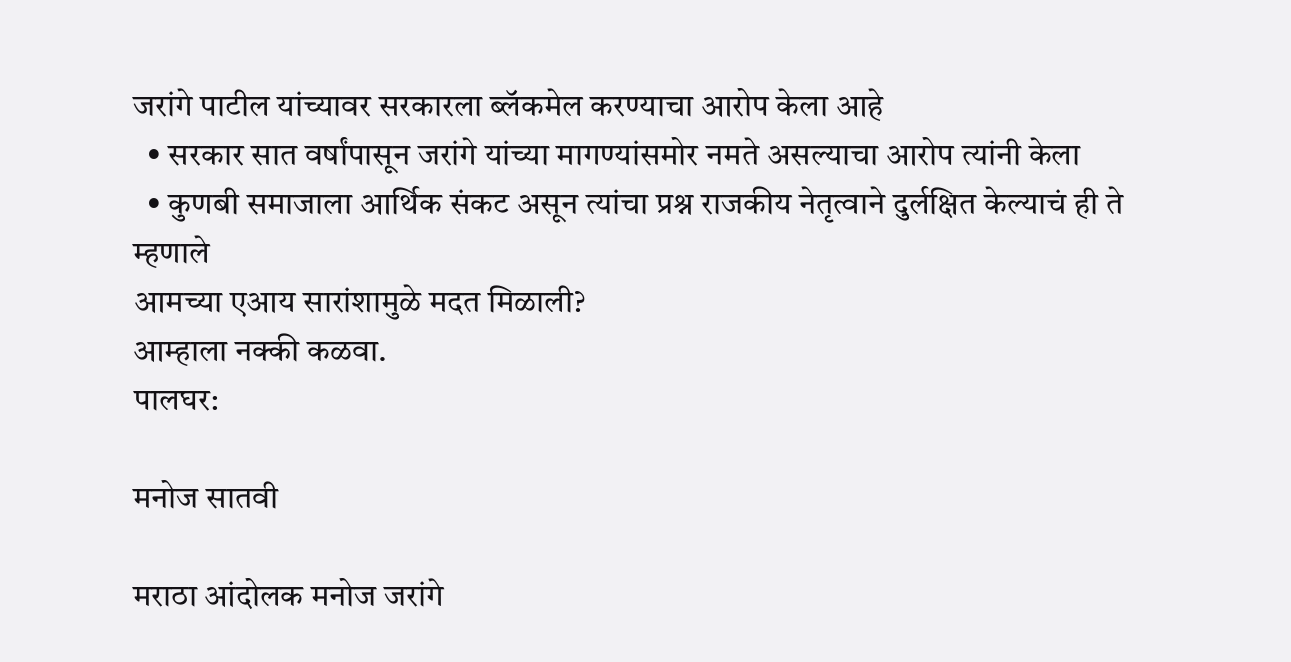जरांगे पाटील यांच्यावर सरकारला ब्लॅकमेल करण्याचा आरोप केला आहे
  • सरकार सात वर्षांपासून जरांगे यांच्या मागण्यांसमोर नमते असल्याचा आरोप त्यांनी केला
  • कुणबी समाजाला आर्थिक संकट असून त्यांचा प्रश्न राजकीय नेतृत्वाने दुर्लक्षित केल्याचं ही ते म्हणाले
आमच्या एआय सारांशामुळे मदत मिळाली?
आम्हाला नक्की कळवा.
पालघर:

मनोज सातवी

मराठा आंदोलक मनोज जरांगे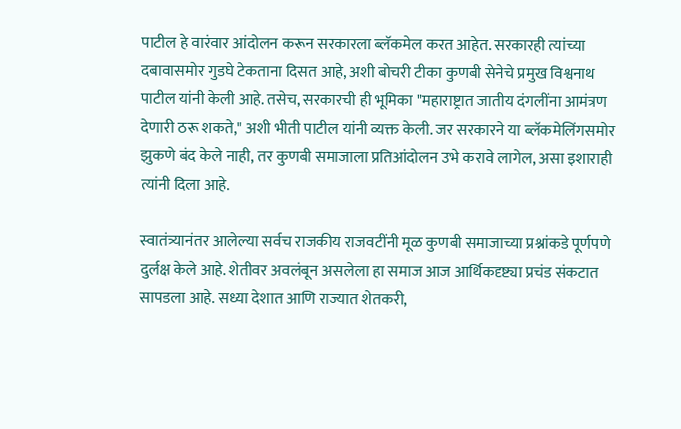पाटील हे वारंवार आंदोलन करून सरकारला ब्लॅकमेल करत आहेत. सरकारही त्यांच्या दबावासमोर गुडघे टेकताना दिसत आहे, अशी बोचरी टीका कुणबी सेनेचे प्रमुख विश्वनाथ पाटील यांनी केली आहे. तसेच, सरकारची ही भूमिका "महाराष्ट्रात जातीय दंगलींना आमंत्रण देणारी ठरू शकते," अशी भीती पाटील यांनी व्यक्त केली. जर सरकारने या ब्लॅकमेलिंगसमोर झुकणे बंद केले नाही, तर कुणबी समाजाला प्रतिआंदोलन उभे करावे लागेल, असा इशाराही त्यांनी दिला आहे.

स्वातंत्र्यानंतर आलेल्या सर्वच राजकीय राजवटींनी मूळ कुणबी समाजाच्या प्रश्नांकडे पूर्णपणे दुर्लक्ष केले आहे. शेतीवर अवलंबून असलेला हा समाज आज आर्थिकदृष्ट्या प्रचंड संकटात सापडला आहे. सध्या देशात आणि राज्यात शेतकरी,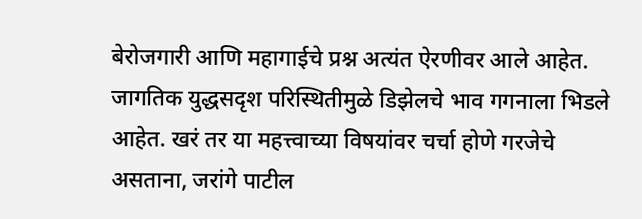बेरोजगारी आणि महागाईचे प्रश्न अत्यंत ऐरणीवर आले आहेत. जागतिक युद्धसदृश परिस्थितीमुळे डिझेलचे भाव गगनाला भिडले आहेत. खरं तर या महत्त्वाच्या विषयांवर चर्चा होणे गरजेचे असताना, जरांगे पाटील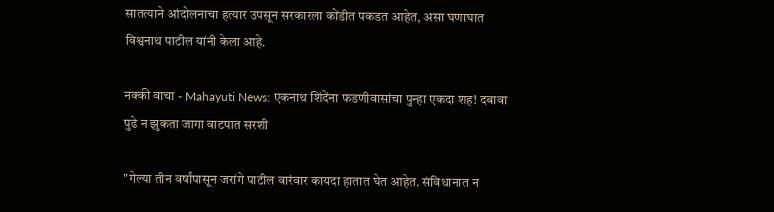सातत्याने आंदोलनाचा हत्यार उपसून सरकारला कोंडीत पकडत आहेत, असा घणाघात विश्वनाथ पाटील यांनी केला आहे.

नक्की वाचा - Mahayuti News: एकनाथ शिंदेंना फडणीवासांचा पुन्हा एकदा शह! दबावा पुढे न झुकता जागा वाटपात सरशी

"गेल्या तीन वर्षांपासून जरांगे पाटील वारंवार कायदा हातात घेत आहेत. संविधानात न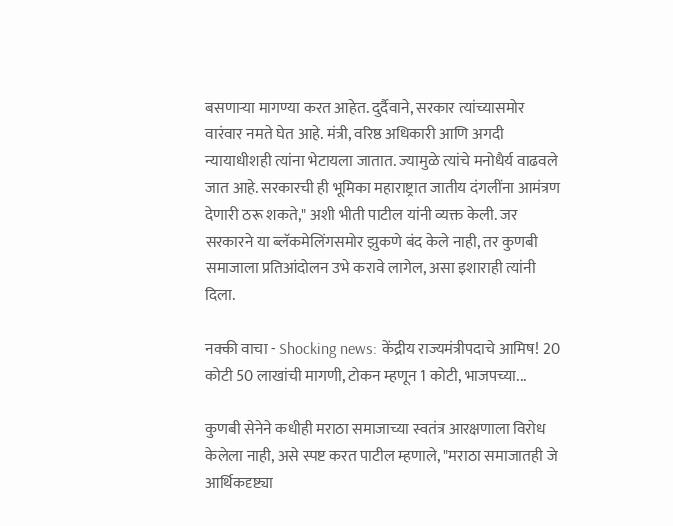बसणाऱ्या मागण्या करत आहेत. दुर्दैवाने, सरकार त्यांच्यासमोर वारंवार नमते घेत आहे. मंत्री, वरिष्ठ अधिकारी आणि अगदी न्यायाधीशही त्यांना भेटायला जातात. ज्यामुळे त्यांचे मनोधैर्य वाढवले जात आहे. सरकारची ही भूमिका महाराष्ट्रात जातीय दंगलींना आमंत्रण देणारी ठरू शकते," अशी भीती पाटील यांनी व्यक्त केली. जर सरकारने या ब्लॅकमेलिंगसमोर झुकणे बंद केले नाही, तर कुणबी समाजाला प्रतिआंदोलन उभे करावे लागेल, असा इशाराही त्यांनी दिला.

नक्की वाचा - Shocking news: केंद्रीय राज्यमंत्रीपदाचे आमिष! 20 कोटी 50 लाखांची मागणी, टोकन म्हणून 1 कोटी, भाजपच्या...

कुणबी सेनेने कधीही मराठा समाजाच्या स्वतंत्र आरक्षणाला विरोध केलेला नाही, असे स्पष्ट करत पाटील म्हणाले, "मराठा समाजातही जे आर्थिकदृष्ट्या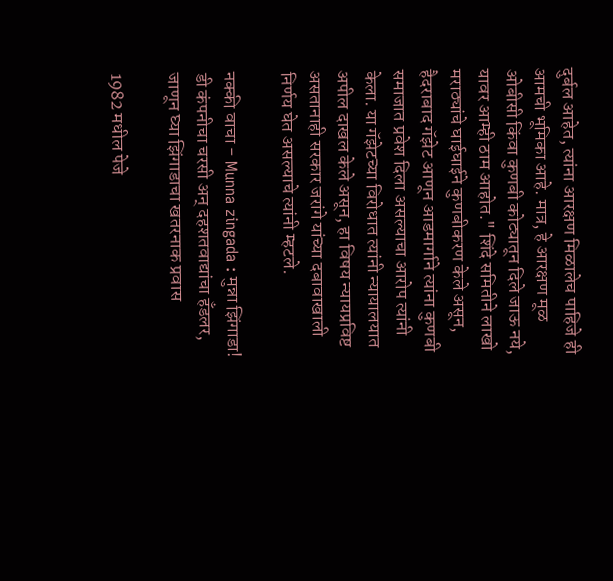दुर्बल आहेत, त्यांना आरक्षण मिळालेच पाहिजे ही आमची भूमिका आहे. मात्र, हे आरक्षण मूळ ओबीसी किंवा कुणबी कोट्यातून दिले जाऊ नये, यावर आम्ही ठाम आहोत." शिंदे समितीने लाखो मराठ्यांचे घाईघाईने कुणबीकरण केले असून, हैदराबाद गॅझेट आणून आडमार्गाने त्यांना कुणबी समाजात प्रवेश दिला असल्याचा आरोप त्यांनी केला. या गॅझेटच्या विरोधात त्यांनी न्यायालयात अपील दाखल केले असून, हा विषय न्यायप्रविष्ट असतानाही सरकार जरांगे यांच्या दबावाखाली निर्णय घेत असल्याचे त्यांनी म्हटले.

नक्की वाचा - Munna zingada : मुन्ना झिंगाडा! डी कंपनीचा चरसी अन् दहशतवाद्यांचा हँडलर, जाणून घ्या झिंगाडाचा खतरनाक प्रवास

1982 मधील पेजे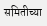समितीच्या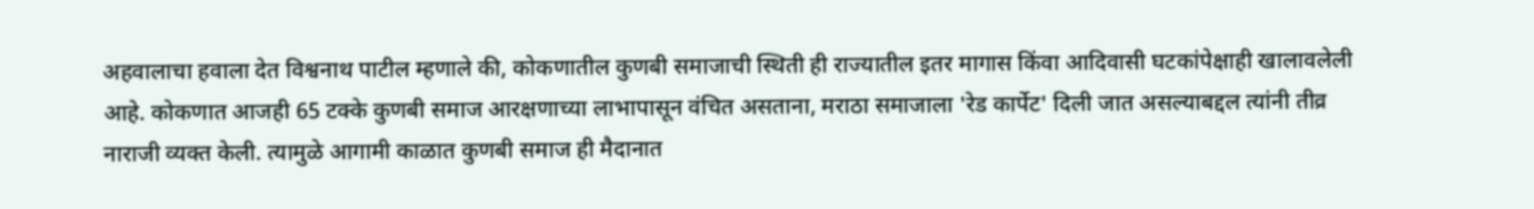अहवालाचा हवाला देत विश्वनाथ पाटील म्हणाले की, कोकणातील कुणबी समाजाची स्थिती ही राज्यातील इतर मागास किंवा आदिवासी घटकांपेक्षाही खालावलेली आहे. कोकणात आजही 65 टक्के कुणबी समाज आरक्षणाच्या लाभापासून वंचित असताना, मराठा समाजाला 'रेड कार्पेट' दिली जात असल्याबद्दल त्यांनी तीव्र नाराजी व्यक्त केली. त्यामुळे आगामी काळात कुणबी समाज ही मैदानात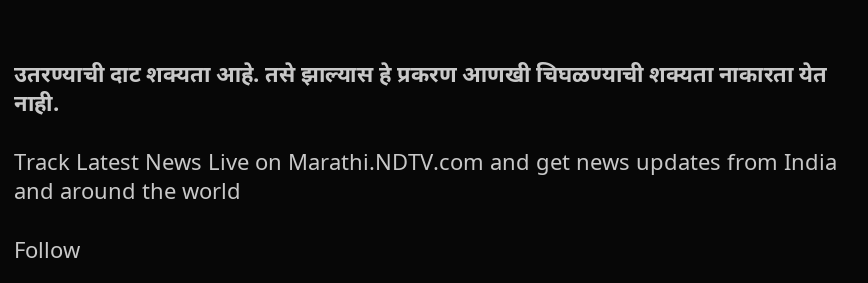उतरण्याची दाट शक्यता आहे. तसे झाल्यास हे प्रकरण आणखी चिघळण्याची शक्यता नाकारता येत नाही.

Track Latest News Live on Marathi.NDTV.com and get news updates from India and around the world

Follow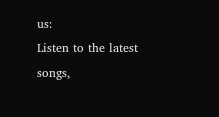us:
Listen to the latest songs,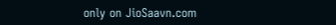only on JioSaavn.com